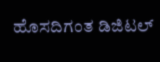ಹೊಸದಿಗಂತ ಡಿಜಿಟಲ್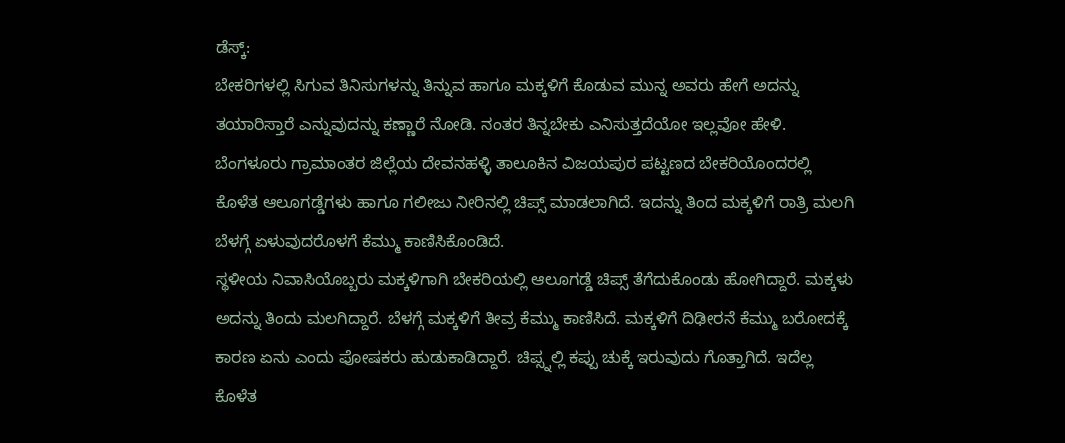ಡೆಸ್ಕ್:
ಬೇಕರಿಗಳಲ್ಲಿ ಸಿಗುವ ತಿನಿಸುಗಳನ್ನು ತಿನ್ನುವ ಹಾಗೂ ಮಕ್ಕಳಿಗೆ ಕೊಡುವ ಮುನ್ನ ಅವರು ಹೇಗೆ ಅದನ್ನು ತಯಾರಿಸ್ತಾರೆ ಎನ್ನುವುದನ್ನು ಕಣ್ಣಾರೆ ನೋಡಿ. ನಂತರ ತಿನ್ನಬೇಕು ಎನಿಸುತ್ತದೆಯೋ ಇಲ್ಲವೋ ಹೇಳಿ.
ಬೆಂಗಳೂರು ಗ್ರಾಮಾಂತರ ಜಿಲ್ಲೆಯ ದೇವನಹಳ್ಳಿ ತಾಲೂಕಿನ ವಿಜಯಪುರ ಪಟ್ಟಣದ ಬೇಕರಿಯೊಂದರಲ್ಲಿ ಕೊಳೆತ ಆಲೂಗಡ್ಡೆಗಳು ಹಾಗೂ ಗಲೀಜು ನೀರಿನಲ್ಲಿ ಚಿಪ್ಸ್ ಮಾಡಲಾಗಿದೆ. ಇದನ್ನು ತಿಂದ ಮಕ್ಕಳಿಗೆ ರಾತ್ರಿ ಮಲಗಿ ಬೆಳಗ್ಗೆ ಏಳುವುದರೊಳಗೆ ಕೆಮ್ಮು ಕಾಣಿಸಿಕೊಂಡಿದೆ.
ಸ್ಥಳೀಯ ನಿವಾಸಿಯೊಬ್ಬರು ಮಕ್ಕಳಿಗಾಗಿ ಬೇಕರಿಯಲ್ಲಿ ಆಲೂಗಡ್ಡೆ ಚಿಪ್ಸ್ ತೆಗೆದುಕೊಂಡು ಹೋಗಿದ್ದಾರೆ. ಮಕ್ಕಳು ಅದನ್ನು ತಿಂದು ಮಲಗಿದ್ದಾರೆ. ಬೆಳಗ್ಗೆ ಮಕ್ಕಳಿಗೆ ತೀವ್ರ ಕೆಮ್ಮು ಕಾಣಿಸಿದೆ. ಮಕ್ಕಳಿಗೆ ದಿಢೀರನೆ ಕೆಮ್ಮು ಬರೋದಕ್ಕೆ ಕಾರಣ ಏನು ಎಂದು ಪೋಷಕರು ಹುಡುಕಾಡಿದ್ದಾರೆ. ಚಿಪ್ಸ್ನಲ್ಲಿ ಕಪ್ಪು ಚುಕ್ಕೆ ಇರುವುದು ಗೊತ್ತಾಗಿದೆ. ಇದೆಲ್ಲ ಕೊಳೆತ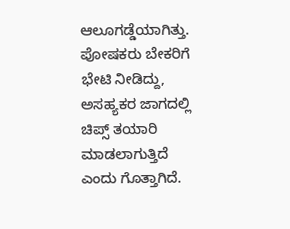ಆಲೂಗಡ್ಡೆಯಾಗಿತ್ತು. ಪೋಷಕರು ಬೇಕರಿಗೆ ಭೇಟಿ ನೀಡಿದ್ದು, ಅಸಹ್ಯಕರ ಜಾಗದಲ್ಲಿ ಚಿಪ್ಸ್ ತಯಾರಿ ಮಾಡಲಾಗುತ್ತಿದೆ ಎಂದು ಗೊತ್ತಾಗಿದೆ.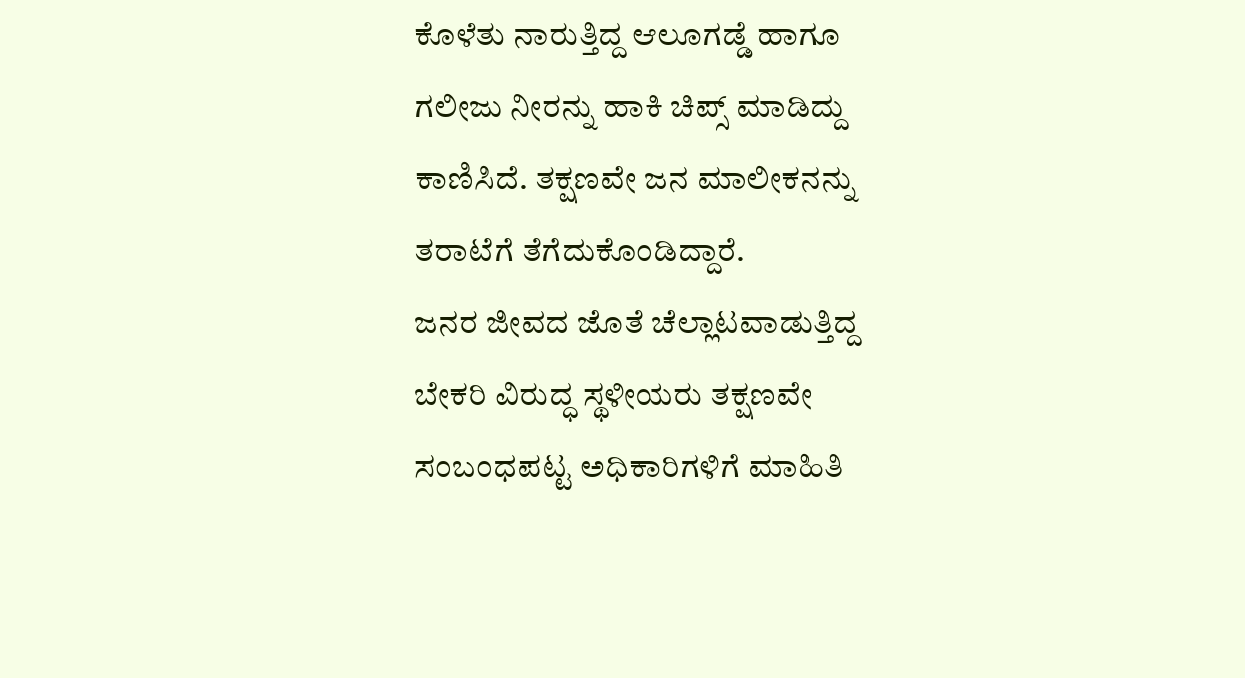ಕೊಳೆತು ನಾರುತ್ತಿದ್ದ ಆಲೂಗಡ್ಡೆ ಹಾಗೂ ಗಲೀಜು ನೀರನ್ನು ಹಾಕಿ ಚಿಪ್ಸ್ ಮಾಡಿದ್ದು ಕಾಣಿಸಿದೆ. ತಕ್ಷಣವೇ ಜನ ಮಾಲೀಕನನ್ನು ತರಾಟೆಗೆ ತೆಗೆದುಕೊಂಡಿದ್ದಾರೆ.
ಜನರ ಜೀವದ ಜೊತೆ ಚೆಲ್ಲಾಟವಾಡುತ್ತಿದ್ದ ಬೇಕರಿ ವಿರುದ್ಧ ಸ್ಥಳೀಯರು ತಕ್ಷಣವೇ ಸಂಬಂಧಪಟ್ಟ ಅಧಿಕಾರಿಗಳಿಗೆ ಮಾಹಿತಿ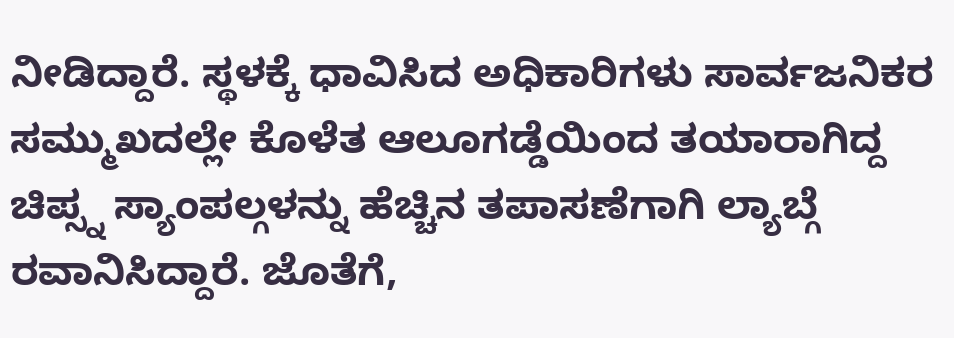ನೀಡಿದ್ದಾರೆ. ಸ್ಥಳಕ್ಕೆ ಧಾವಿಸಿದ ಅಧಿಕಾರಿಗಳು ಸಾರ್ವಜನಿಕರ ಸಮ್ಮುಖದಲ್ಲೇ ಕೊಳೆತ ಆಲೂಗಡ್ಡೆಯಿಂದ ತಯಾರಾಗಿದ್ದ ಚಿಪ್ಸ್ನ ಸ್ಯಾಂಪಲ್ಗಳನ್ನು ಹೆಚ್ಚಿನ ತಪಾಸಣೆಗಾಗಿ ಲ್ಯಾಬ್ಗೆ ರವಾನಿಸಿದ್ದಾರೆ. ಜೊತೆಗೆ,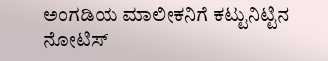ಅಂಗಡಿಯ ಮಾಲೀಕನಿಗೆ ಕಟ್ಟುನಿಟ್ಟಿನ ನೋಟಿಸ್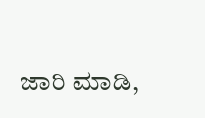ಜಾರಿ ಮಾಡಿ,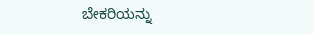ಬೇಕರಿಯನ್ನು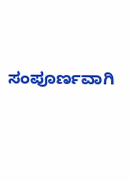ಸಂಪೂರ್ಣವಾಗಿ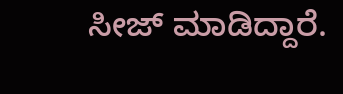ಸೀಜ್ ಮಾಡಿದ್ದಾರೆ.